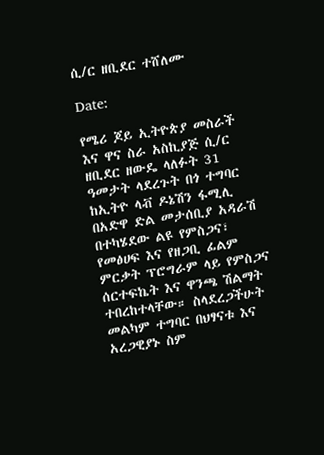ሲ/ር ዘቢደር ተሸለሙ

Date:

የሜሪ ጆይ ኢትዮጵያ መስራች እና ዋና ስራ አስኪያጅ ሲ/ር ዘቢደር ዘውዴ ላለፉት 31 ዓመታት ላደረጉት በጎ ተግባር ከኢትዮ ላቭ ዶኔሽን ፋሚሊ በአድዋ ድል መታሰቢያ አዳራሽ በተካሄደው ልዩ የምስጋና፣ የመፅሀፍ እና የዘጋቢ ፊልም ምርቃት ፕሮግራም ላይ የምስጋና ሰርተፍኬት እና ዋንጫ ሽልማት ተበረከተላቸው። ስላደረጋችሁት መልካም ተግባር በህፃናቱ እና አረጋዊያኑ ስም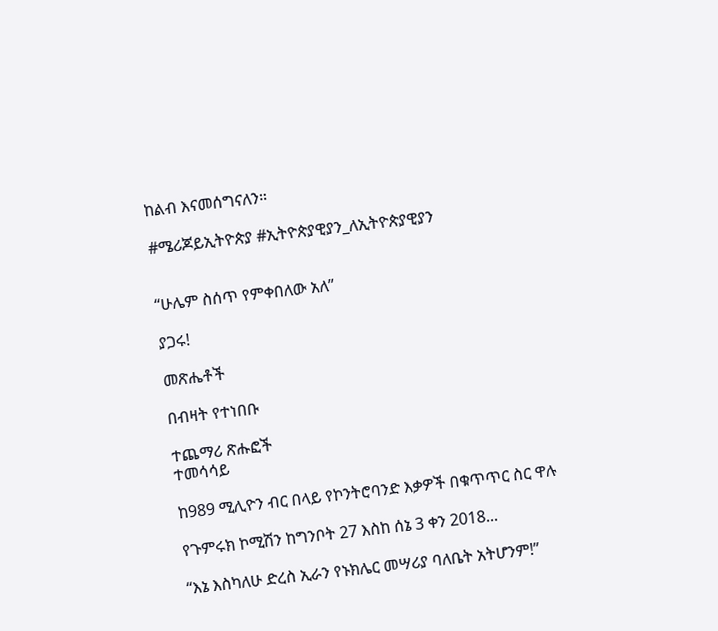ከልብ እናመሰግናለን።

#ሜሪጆይኢትዮጵያ #ኢትዮጵያዊያን_ለኢትዮጵያዊያን


“ሁሌም ስሰጥ የምቀበለው አለ”

ያጋሩ!

መጽሔቶች

በብዛት የተነበቡ

ተጨማሪ ጽሑፎች
ተመሳሳይ

ከ989 ሚሊዮን ብር በላይ የኮንትሮባንድ እቃዎች በቁጥጥር ስር ዋሉ

የጉምሩክ ኮሚሽን ከግንቦት 27 እስከ ሰኔ 3 ቀን 2018...

“እኔ እስካለሁ ድረስ ኢራን የኑክሌር መሣሪያ ባለቤት አትሆንም!”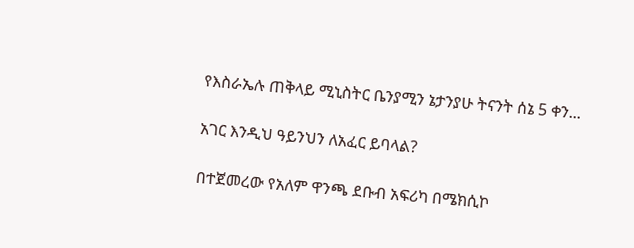የእስራኤሉ ጠቅላይ ሚኒስትር ቤንያሚን ኔታንያሁ ትናንት ሰኔ 5 ቀን...

አገር እንዲህ ዓይንህን ለአፈር ይባላል?

በተጀመረው የአለም ዋንጫ ደቡብ አፍሪካ በሜክሲኮ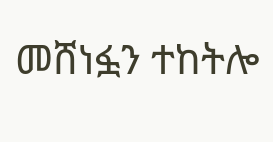መሸነፏን ተከትሎ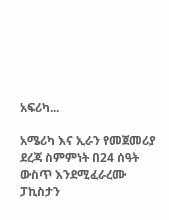አፍሪካ...

አሜሪካ እና ኢራን የመጀመሪያ ደረጃ ስምምነት በ24 ሰዓት ውስጥ እንደሚፈራረሙ ፓኪስታን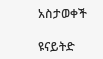አስታወቀች

ዩናይትድ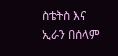ስቴትስ እና ኢራን በሰላም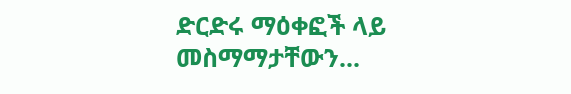ድርድሩ ማዕቀፎች ላይ መስማማታቸውን...